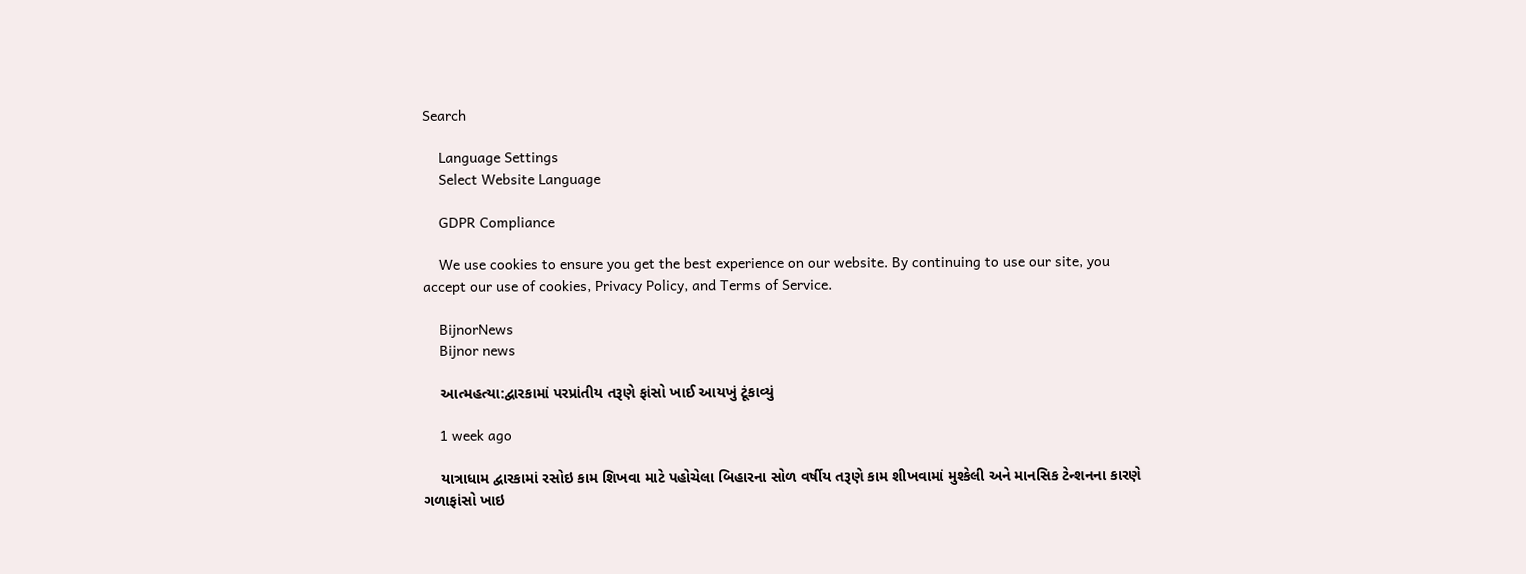Search

    Language Settings
    Select Website Language

    GDPR Compliance

    We use cookies to ensure you get the best experience on our website. By continuing to use our site, you accept our use of cookies, Privacy Policy, and Terms of Service.

    BijnorNews
    Bijnor news

    આત્મહત્યા:દ્વારકામાં પરપ્રાંતીય તરૂણે ફાંસો ખાઈ આયખું ટૂંકાવ્યું

    1 week ago

    યાત્રાધામ દ્વારકામાં રસોઇ કામ શિખવા માટે પહોચેલા બિહારના સોળ વર્ષીય તરૂણે કામ શીખવામાં મુશ્કેલી અને માનસિક ટેન્શનના કારણે ગળાફાંસો ખાઇ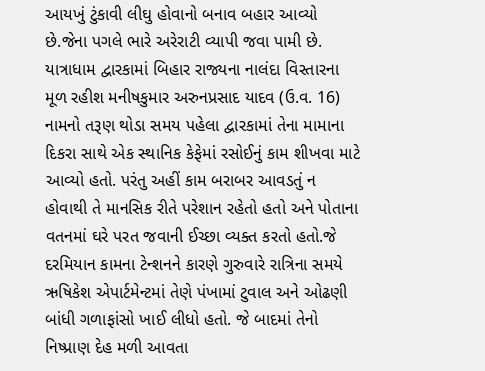આયખું ટુંકાવી લીઘુ હોવાનો બનાવ બહાર આવ્યો છે.જેના પગલે ભારે અરેરાટી વ્યાપી જવા પામી છે. યાત્રાધામ દ્વારકામાં બિહાર રાજ્યના નાલંદા વિસ્તારના મૂળ રહીશ મનીષકુમાર અરુનપ્રસાદ યાદવ (ઉ.વ. 16) નામનો તરૂણ થોડા સમય પહેલા દ્વારકામાં તેના મામાના દિકરા સાથે એક સ્થાનિક કેફેમાં રસોઈનું કામ શીખવા માટે આવ્યો હતો. પરંતુ અહીં કામ બરાબર આવડતું ન હોવાથી તે માનસિક રીતે પરેશાન રહેતો હતો અને પોતાના વતનમાં ઘરે પરત જવાની ઈચ્છા વ્યક્ત કરતો હતો.જે દરમિયાન કામના ટેન્શનને કારણે ગુરુવારે રાત્રિના સમયે ઋષિકેશ એપાર્ટમેન્ટમાં તેણે પંખામાં ટુવાલ અને ઓઢણી બાંધી ગળાફાંસો ખાઈ લીધો હતો. જે બાદમાં તેનો નિષ્પ્રાણ દેહ મળી આવતા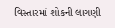વિસ્તારમાં શોકની લાગણી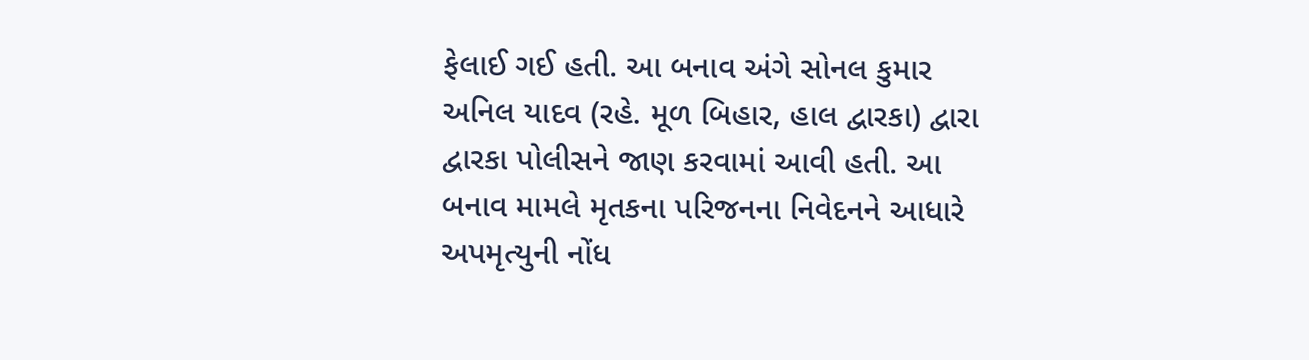ફેલાઈ ગઈ હતી. આ બનાવ અંગે સોનલ કુમાર અનિલ યાદવ (રહે. મૂળ બિહાર, હાલ દ્વારકા) દ્વારા દ્વારકા પોલીસને જાણ કરવામાં આવી હતી. આ બનાવ મામલે મૃતકના પરિજનના નિવેદનને આધારે અપમૃત્યુની નોંધ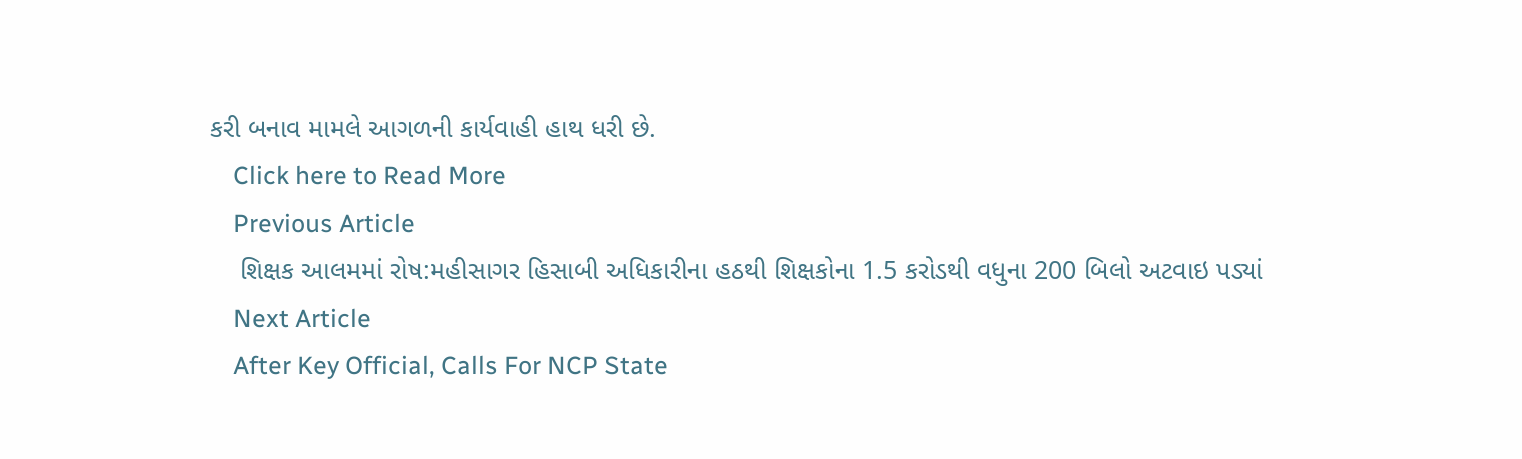કરી બનાવ મામલે આગળની કાર્યવાહી હાથ ધરી છે.
    Click here to Read More
    Previous Article
    શિક્ષક આલમમાં રોષ:મહીસાગર હિસાબી અધિકારીના હઠથી શિક્ષકોના 1.5 કરોડથી વધુના 200 બિલો અટવાઇ પડ્યાં
    Next Article
    After Key Official, Calls For NCP State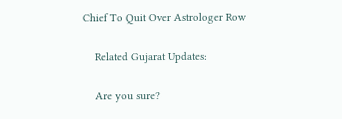Chief To Quit Over Astrologer Row

    Related Gujarat Updates:

    Are you sure?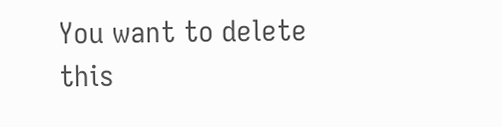You want to delete this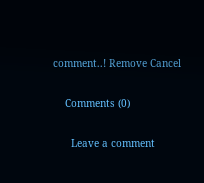comment..! Remove Cancel

    Comments (0)

      Leave a comment